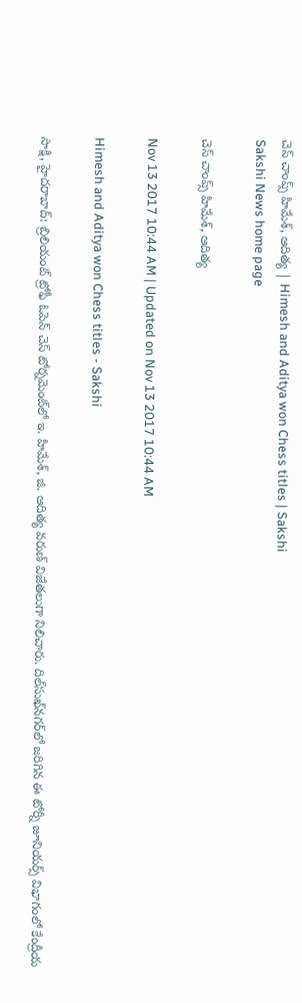చెస్‌ చాంప్స్‌ హిమేశ్, ఆదిత్య | Himesh and Aditya won Chess titles | Sakshi
Sakshi News home page

చెస్‌ చాంప్స్‌ హిమేశ్, ఆదిత్య

Nov 13 2017 10:44 AM | Updated on Nov 13 2017 10:44 AM

Himesh and Aditya won Chess titles - Sakshi

సాక్షి, హైదరాబాద్‌: బ్రిలియంట్‌ ట్రోఫీ ఓపెన్‌ చెస్‌ టోర్నమెంట్‌లో ఇ. హిమేశ్, జి. ఆదిత్య వరుణ్‌ విజేతలుగా నిలిచారు. దిల్‌సుఖ్‌నగర్‌లో జరిగిన ఈ టోర్నీ జూనియర్స్‌ విభాగంలో కేంద్రీయ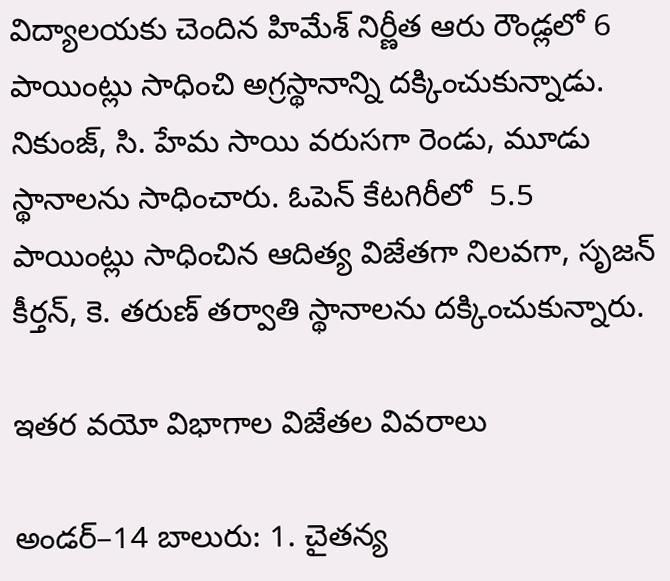విద్యాలయకు చెందిన హిమేశ్‌ నిర్ణీత ఆరు రౌండ్లలో 6 పాయింట్లు సాధించి అగ్రస్థానాన్ని దక్కించుకున్నాడు. నికుంజ్, సి. హేమ సాయి వరుసగా రెండు, మూడు స్థానాలను సాధించారు. ఓపెన్‌ కేటగిరీలో  5.5 పాయింట్లు సాధించిన ఆదిత్య విజేతగా నిలవగా, సృజన్‌ కీర్తన్, కె. తరుణ్‌ తర్వాతి స్థానాలను దక్కించుకున్నారు.

ఇతర వయో విభాగాల విజేతల వివరాలు

అండర్‌–14 బాలురు: 1. చైతన్య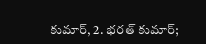కుమార్, 2. భరత్‌ కుమార్‌;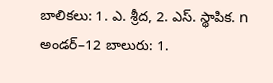బాలికలు: 1. ఎ. శ్రీద, 2. ఎస్‌. స్థాపిక. n అండర్‌–12 బాలురు: 1.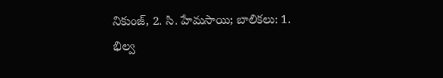నికుంజ్, 2. సి. హేమసాయి; బాలికలు: 1. భిల్వ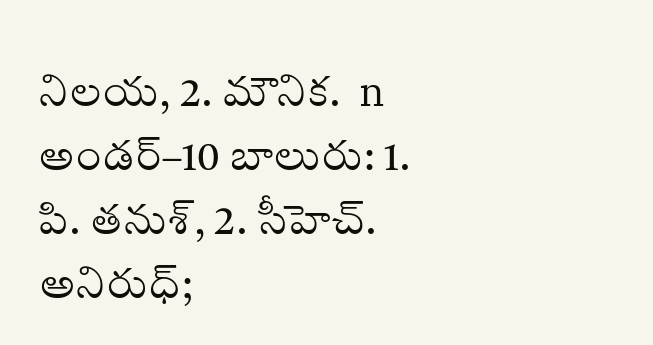నిలయ, 2. మౌనిక.  n  అండర్‌–10 బాలురు: 1. పి. తనుశ్, 2. సీహెచ్‌. అనిరుధ్‌;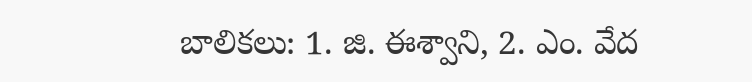బాలికలు: 1. జి. ఈశ్వాని, 2. ఎం. వేద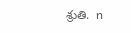శ్రుతి.  n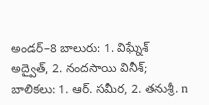అండర్‌–8 బాలురు: 1. విఘ్నేశ్‌ అద్వైత్, 2. నందసాయి వినీశ్‌; బాలికలు: 1. ఆర్‌. సమీర, 2. తనుశ్రీ. n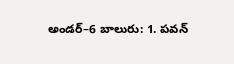అండర్‌–6 బాలురు: 1. పవన్‌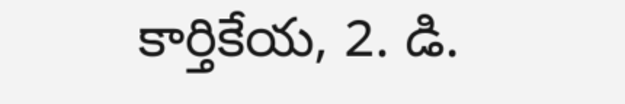కార్తికేయ, 2. డి.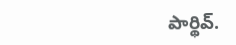పార్థివ్‌.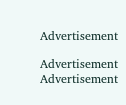Advertisement

Advertisement
Advertisement